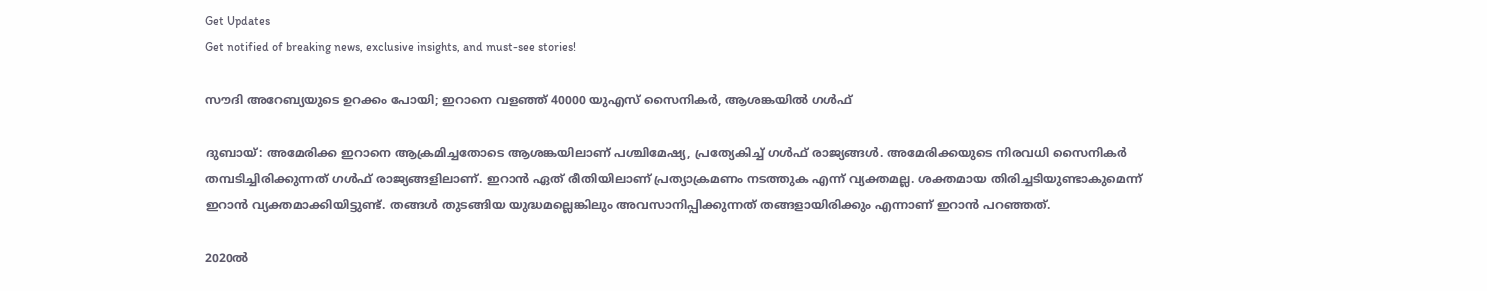Get Updates
Get notified of breaking news, exclusive insights, and must-see stories!

സൗദി അറേബ്യയുടെ ഉറക്കം പോയി; ഇറാനെ വളഞ്ഞ് 40000 യുഎസ് സൈനികര്‍, ആശങ്കയില്‍ ഗള്‍ഫ്

ദുബായ്: അമേരിക്ക ഇറാനെ ആക്രമിച്ചതോടെ ആശങ്കയിലാണ് പശ്ചിമേഷ്യ, പ്രത്യേകിച്ച് ഗള്‍ഫ് രാജ്യങ്ങള്‍. അമേരിക്കയുടെ നിരവധി സൈനികര്‍ തമ്പടിച്ചിരിക്കുന്നത് ഗള്‍ഫ് രാജ്യങ്ങളിലാണ്. ഇറാന്‍ ഏത് രീതിയിലാണ് പ്രത്യാക്രമണം നടത്തുക എന്ന് വ്യക്തമല്ല. ശക്തമായ തിരിച്ചടിയുണ്ടാകുമെന്ന് ഇറാന്‍ വ്യക്തമാക്കിയിട്ടുണ്ട്. തങ്ങള്‍ തുടങ്ങിയ യുദ്ധമല്ലെങ്കിലും അവസാനിപ്പിക്കുന്നത് തങ്ങളായിരിക്കും എന്നാണ് ഇറാന്‍ പറഞ്ഞത്.

2020ല്‍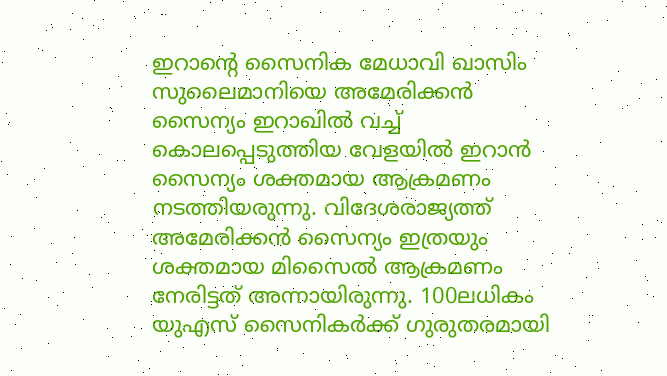ഇറാന്റെ സൈനിക മേധാവി ഖാസിം സുലൈമാനിയെ അമേരിക്കന്‍ സൈന്യം ഇറാഖില്‍ വച്ച് കൊലപ്പെടുത്തിയ വേളയില്‍ ഇറാന്‍ സൈന്യം ശക്തമായ ആക്രമണം നടത്തിയരുന്നു. വിദേശരാജ്യത്ത് അമേരിക്കന്‍ സൈന്യം ഇത്രയും ശക്തമായ മിസൈല്‍ ആക്രമണം നേരിട്ടത് അന്നായിരുന്നു. 100ലധികം യുഎസ് സൈനികര്‍ക്ക് ഗുരുതരമായി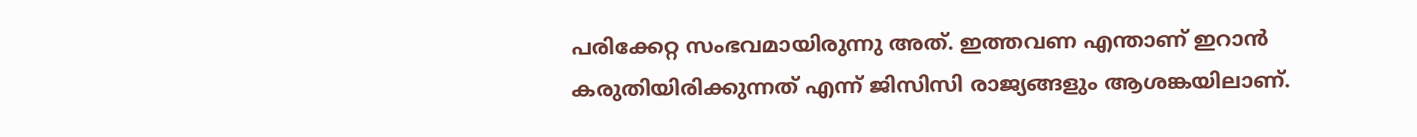പരിക്കേറ്റ സംഭവമായിരുന്നു അത്. ഇത്തവണ എന്താണ് ഇറാന്‍ കരുതിയിരിക്കുന്നത് എന്ന് ജിസിസി രാജ്യങ്ങളും ആശങ്കയിലാണ്.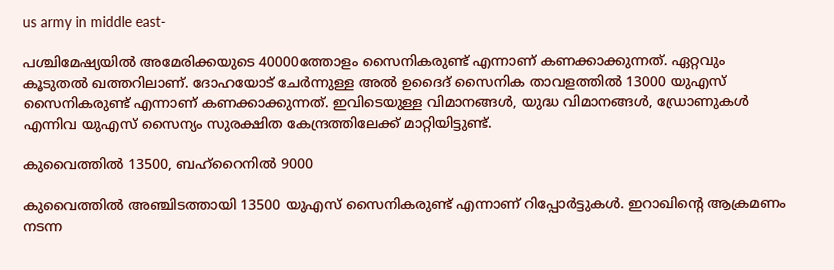us army in middle east-

പശ്ചിമേഷ്യയില്‍ അമേരിക്കയുടെ 40000ത്തോളം സൈനികരുണ്ട് എന്നാണ് കണക്കാക്കുന്നത്. ഏറ്റവും കൂടുതല്‍ ഖത്തറിലാണ്. ദോഹയോട് ചേര്‍ന്നുള്ള അല്‍ ഉദൈദ് സൈനിക താവളത്തില്‍ 13000 യുഎസ് സൈനികരുണ്ട് എന്നാണ് കണക്കാക്കുന്നത്. ഇവിടെയുള്ള വിമാനങ്ങള്‍, യുദ്ധ വിമാനങ്ങള്‍, ഡ്രോണുകള്‍ എന്നിവ യുഎസ് സൈന്യം സുരക്ഷിത കേന്ദ്രത്തിലേക്ക് മാറ്റിയിട്ടുണ്ട്.

കുവൈത്തില്‍ 13500, ബഹ്‌റൈനില്‍ 9000

കുവൈത്തില്‍ അഞ്ചിടത്തായി 13500 യുഎസ് സൈനികരുണ്ട് എന്നാണ് റിപ്പോര്‍ട്ടുകള്‍. ഇറാഖിന്റെ ആക്രമണം നടന്ന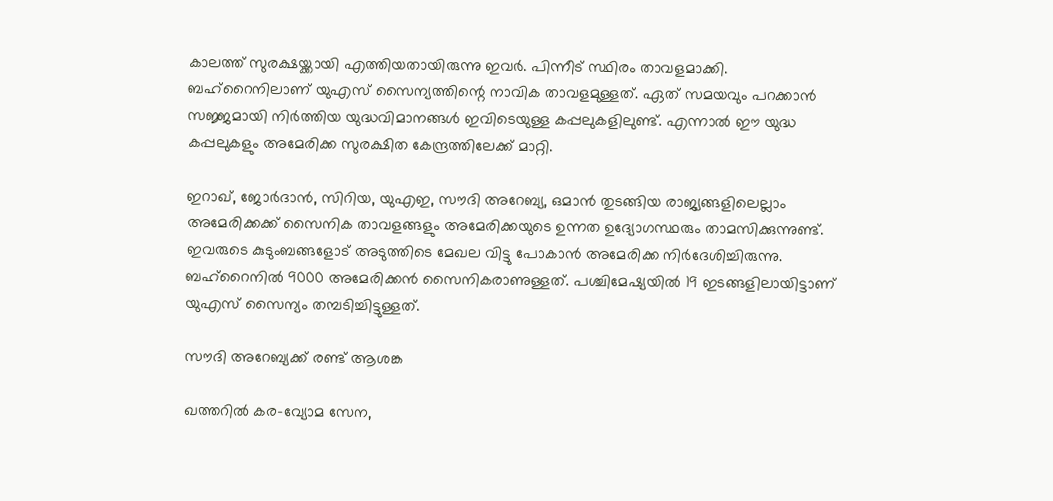കാലത്ത് സുരക്ഷയ്ക്കായി എത്തിയതായിരുന്നു ഇവര്‍. പിന്നീട് സ്ഥിരം താവളമാക്കി. ബഹ്‌റൈനിലാണ് യുഎസ് സൈന്യത്തിന്റെ നാവിക താവളമുള്ളത്. ഏത് സമയവും പറക്കാന്‍ സജ്ജമായി നിര്‍ത്തിയ യുദ്ധവിമാനങ്ങള്‍ ഇവിടെയുള്ള കപ്പലുകളിലുണ്ട്. എന്നാല്‍ ഈ യുദ്ധ കപ്പലുകളും അമേരിക്ക സുരക്ഷിത കേന്ദ്രത്തിലേക്ക് മാറ്റി.

ഇറാഖ്, ജോര്‍ദാന്‍, സിറിയ, യുഎഇ, സൗദി അറേബ്യ, ഒമാന്‍ തുടങ്ങിയ രാജ്യങ്ങളിലെല്ലാം അമേരിക്കക്ക് സൈനിക താവളങ്ങളും അമേരിക്കയുടെ ഉന്നത ഉദ്യോഗസ്ഥരും താമസിക്കുന്നുണ്ട്. ഇവരുടെ കുടുംബങ്ങളോട് അടുത്തിടെ മേഖല വിട്ടു പോകാന്‍ അമേരിക്ക നിര്‍ദേശിച്ചിരുന്നു. ബഹ്‌റൈനില്‍ 9000 അമേരിക്കന്‍ സൈനികരാണുള്ളത്. പശ്ചിമേഷ്യയില്‍ 19 ഇടങ്ങളിലായിട്ടാണ് യുഎസ് സൈന്യം തമ്പടിച്ചിട്ടുള്ളത്.

സൗദി അറേബ്യക്ക് രണ്ട് ആശങ്ക

ഖത്തറില്‍ കര-വ്യോമ സേന,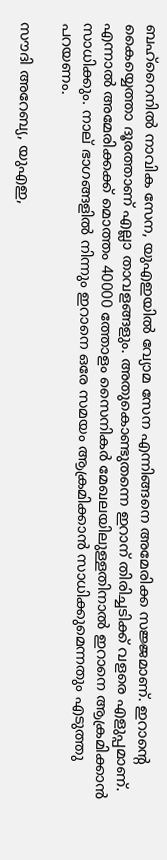ബഹ്‌റൈനില്‍ നാവിക സേന, യുഎഇയില്‍ വ്യോമ സേന എന്നിങ്ങനെ അമേരിക്ക സജ്ജമാണ്. ഇറാന്റെ കൈയ്യെത്താ ദൂരത്താണ് എല്ലാ താവളങ്ങളും. അതുകൊണ്ടുതന്നെ ഇറാന് തിരിച്ചടിക്ക് വളരെ എളുപ്പമാണ്. എന്നാല്‍ അമേരിക്കക്ക് മൊത്തം 40000 ത്തോളം സൈനികര്‍ മേഖലയിലുള്ളതിനാല്‍ ഇറാനെ ആക്രമിക്കാന്‍ സാധിക്കും. നാല് ഭാഗങ്ങളില്‍ നിന്നും ഇറാനെ ഒരേ സമയം ആക്രമിക്കാന്‍ സാധിക്കുമെന്നതും എടുത്തു പറയണം.

സൗദി അറേബ്യ, യുഎഇ,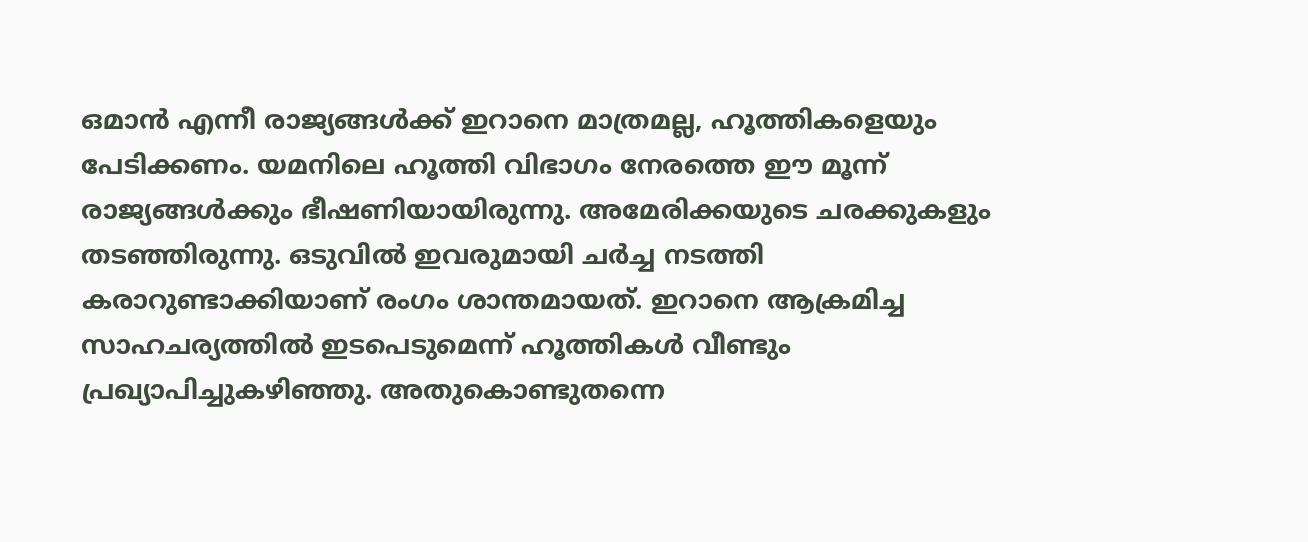ഒമാന്‍ എന്നീ രാജ്യങ്ങള്‍ക്ക് ഇറാനെ മാത്രമല്ല, ഹൂത്തികളെയും പേടിക്കണം. യമനിലെ ഹൂത്തി വിഭാഗം നേരത്തെ ഈ മൂന്ന് രാജ്യങ്ങള്‍ക്കും ഭീഷണിയായിരുന്നു. അമേരിക്കയുടെ ചരക്കുകളും തടഞ്ഞിരുന്നു. ഒടുവില്‍ ഇവരുമായി ചര്‍ച്ച നടത്തി കരാറുണ്ടാക്കിയാണ് രംഗം ശാന്തമായത്. ഇറാനെ ആക്രമിച്ച സാഹചര്യത്തില്‍ ഇടപെടുമെന്ന് ഹൂത്തികള്‍ വീണ്ടും പ്രഖ്യാപിച്ചുകഴിഞ്ഞു. അതുകൊണ്ടുതന്നെ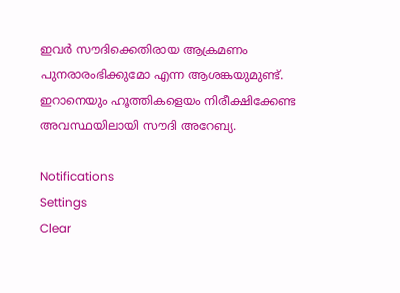ഇവര്‍ സൗദിക്കെതിരായ ആക്രമണം പുനരാരംഭിക്കുമോ എന്ന ആശങ്കയുമുണ്ട്. ഇറാനെയും ഹൂത്തികളെയം നിരീക്ഷിക്കേണ്ട അവസ്ഥയിലായി സൗദി അറേബ്യ.

Notifications
Settings
Clear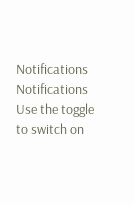Notifications
Notifications
Use the toggle to switch on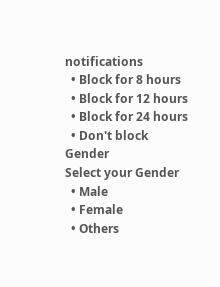notifications
  • Block for 8 hours
  • Block for 12 hours
  • Block for 24 hours
  • Don't block
Gender
Select your Gender
  • Male
  • Female
  • Others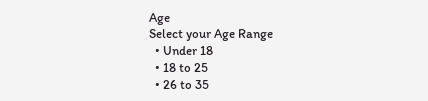Age
Select your Age Range
  • Under 18
  • 18 to 25
  • 26 to 35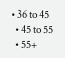• 36 to 45
  • 45 to 55
  • 55+